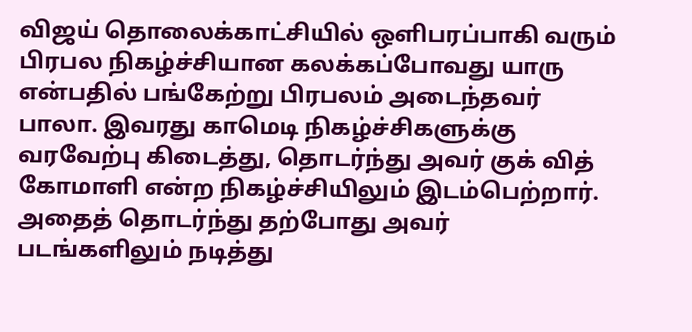விஜய் தொலைக்காட்சியில் ஒளிபரப்பாகி வரும் பிரபல நிகழ்ச்சியான கலக்கப்போவது யாரு என்பதில் பங்கேற்று பிரபலம் அடைந்தவர் பாலா. இவரது காமெடி நிகழ்ச்சிகளுக்கு வரவேற்பு கிடைத்து, தொடர்ந்து அவர் குக் வித் கோமாளி என்ற நிகழ்ச்சியிலும் இடம்பெற்றார். அதைத் தொடர்ந்து தற்போது அவர் படங்களிலும் நடித்து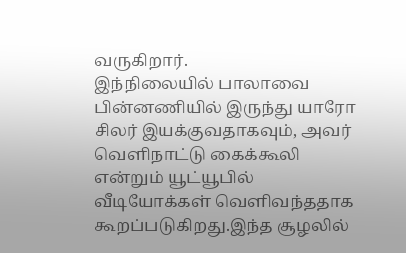வருகிறார்.
இந்நிலையில் பாலாவை பின்னணியில் இருந்து யாரோ சிலர் இயக்குவதாகவும், அவர் வெளிநாட்டு கைக்கூலி என்றும் யூட்யூபில் வீடியோக்கள் வெளிவந்ததாக கூறப்படுகிறது.இந்த சூழலில்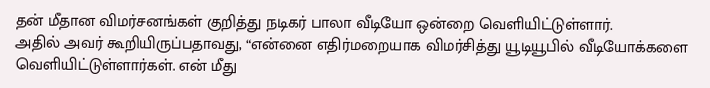தன் மீதான விமர்சனங்கள் குறித்து நடிகர் பாலா வீடியோ ஒன்றை வெளியிட்டுள்ளார்.
அதில் அவர் கூறியிருப்பதாவது, “என்னை எதிர்மறையாக விமர்சித்து யூடியூபில் வீடியோக்களை வெளியிட்டுள்ளார்கள். என் மீது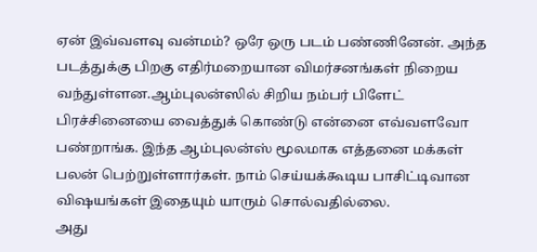ஏன் இவ்வளவு வன்மம்? ஒரே ஒரு படம் பண்ணினேன். அந்த படத்துக்கு பிறகு எதிர்மறையான விமர்சனங்கள் நிறைய வந்துள்ளன.ஆம்புலன்ஸில் சிறிய நம்பர் பிளேட் பிரச்சினையை வைத்துக் கொண்டு என்னை எவ்வளவோ பண்றாங்க. இந்த ஆம்புலன்ஸ் மூலமாக எத்தனை மக்கள் பலன் பெற்றுள்ளார்கள். நாம் செய்யக்கூடிய பாசிட்டிவான விஷயங்கள் இதையும் யாரும் சொல்வதில்லை.
அது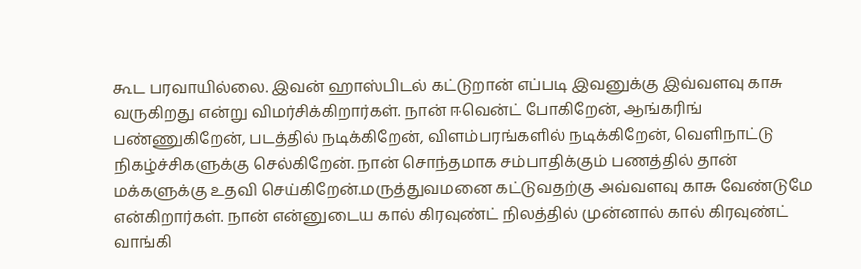கூட பரவாயில்லை. இவன் ஹாஸ்பிடல் கட்டுறான் எப்படி இவனுக்கு இவ்வளவு காசு வருகிறது என்று விமர்சிக்கிறார்கள். நான் ஈவென்ட் போகிறேன், ஆங்கரிங் பண்ணுகிறேன், படத்தில் நடிக்கிறேன், விளம்பரங்களில் நடிக்கிறேன், வெளிநாட்டு நிகழ்ச்சிகளுக்கு செல்கிறேன். நான் சொந்தமாக சம்பாதிக்கும் பணத்தில் தான் மக்களுக்கு உதவி செய்கிறேன்.மருத்துவமனை கட்டுவதற்கு அவ்வளவு காசு வேண்டுமே என்கிறார்கள். நான் என்னுடைய கால் கிரவுண்ட் நிலத்தில் முன்னால் கால் கிரவுண்ட் வாங்கி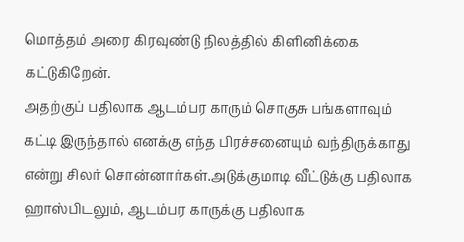மொத்தம் அரை கிரவுண்டு நிலத்தில் கிளினிக்கை கட்டுகிறேன்.
அதற்குப் பதிலாக ஆடம்பர காரும் சொகுசு பங்களாவும் கட்டி இருந்தால் எனக்கு எந்த பிரச்சனையும் வந்திருக்காது என்று சிலர் சொன்னார்கள்.அடுக்குமாடி வீட்டுக்கு பதிலாக ஹாஸ்பிடலும், ஆடம்பர காருக்கு பதிலாக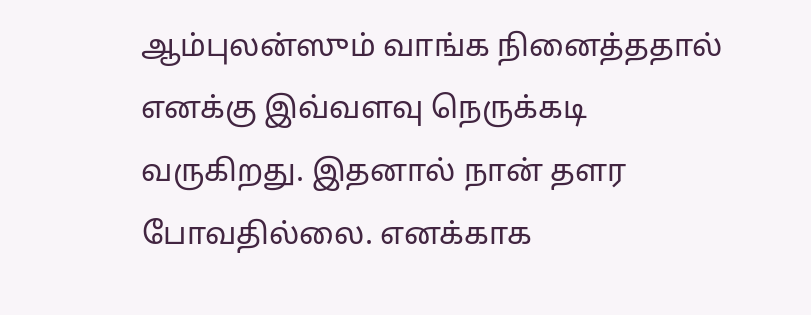ஆம்புலன்ஸும் வாங்க நினைத்ததால் எனக்கு இவ்வளவு நெருக்கடி வருகிறது. இதனால் நான் தளர போவதில்லை. எனக்காக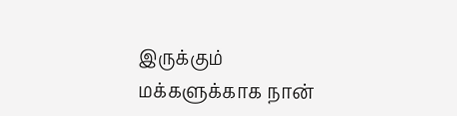இருக்கும் மக்களுக்காக நான்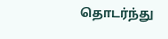தொடர்ந்து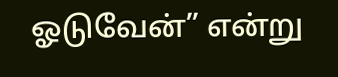ஓடுவேன்” என்று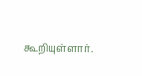கூறியுள்ளார்.